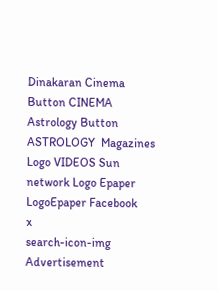Dinakaran Cinema Button CINEMA Astrology Button ASTROLOGY  Magazines Logo VIDEOS Sun network Logo Epaper LogoEpaper Facebook
x
search-icon-img
Advertisement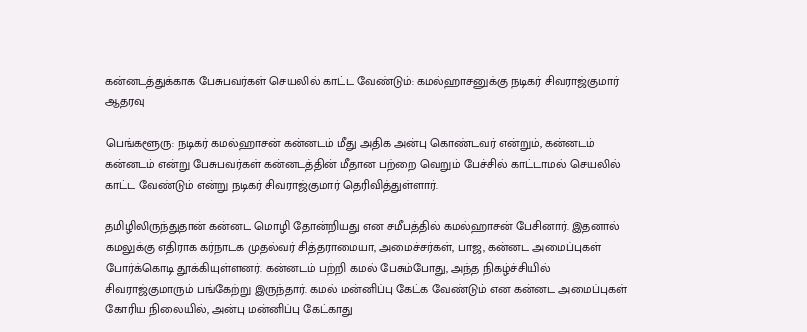கன்னடத்துக்காக பேசுபவர்கள் செயலில் காட்ட வேண்டும்: கமல்ஹாசனுக்கு நடிகர் சிவராஜ்குமார் ஆதரவு

பெங்களூரு: நடிகர் கமல்ஹாசன் கன்னடம் மீது அதிக அன்பு கொண்டவர் என்றும், கன்னடம் கன்னடம் என்று பேசுபவர்கள் கன்னடத்தின் மீதான பற்றை வெறும் பேச்சில் காட்டாமல் செயலில் காட்ட வேண்டும் என்று நடிகர் சிவராஜ்குமார் தெரிவித்துள்ளார்.

தமிழிலிருந்துதான் கன்னட மொழி தோன்றியது என சமீபத்தில் கமல்ஹாசன் பேசினார். இதனால் கமலுக்கு எதிராக கர்நாடக முதல்வர் சித்தராமையா, அமைச்சர்கள், பாஜ, கன்னட அமைப்புகள் போர்க்கொடி தூக்கியுள்ளனர். கன்னடம் பற்றி கமல் பேசும்போது, அந்த நிகழ்ச்சியில் சிவராஜ்குமாரும் பங்கேற்று இருந்தார். கமல் மன்னிப்பு கேட்க வேண்டும் என கன்னட அமைப்புகள் கோரிய நிலையில், அன்பு மன்னிப்பு கேட்காது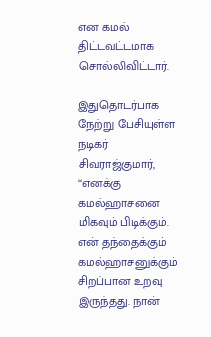என கமல் திட்டவட்டமாக சொல்லிவிட்டார்.

இதுதொடர்பாக நேற்று பேசியுள்ள நடிகர் சிவராஜ்குமார், ‘‘எனக்கு கமல்ஹாசனை மிகவும் பிடிக்கும். என் தந்தைக்கும் கமல்ஹாசனுக்கும் சிறப்பான உறவு இருந்தது. நான்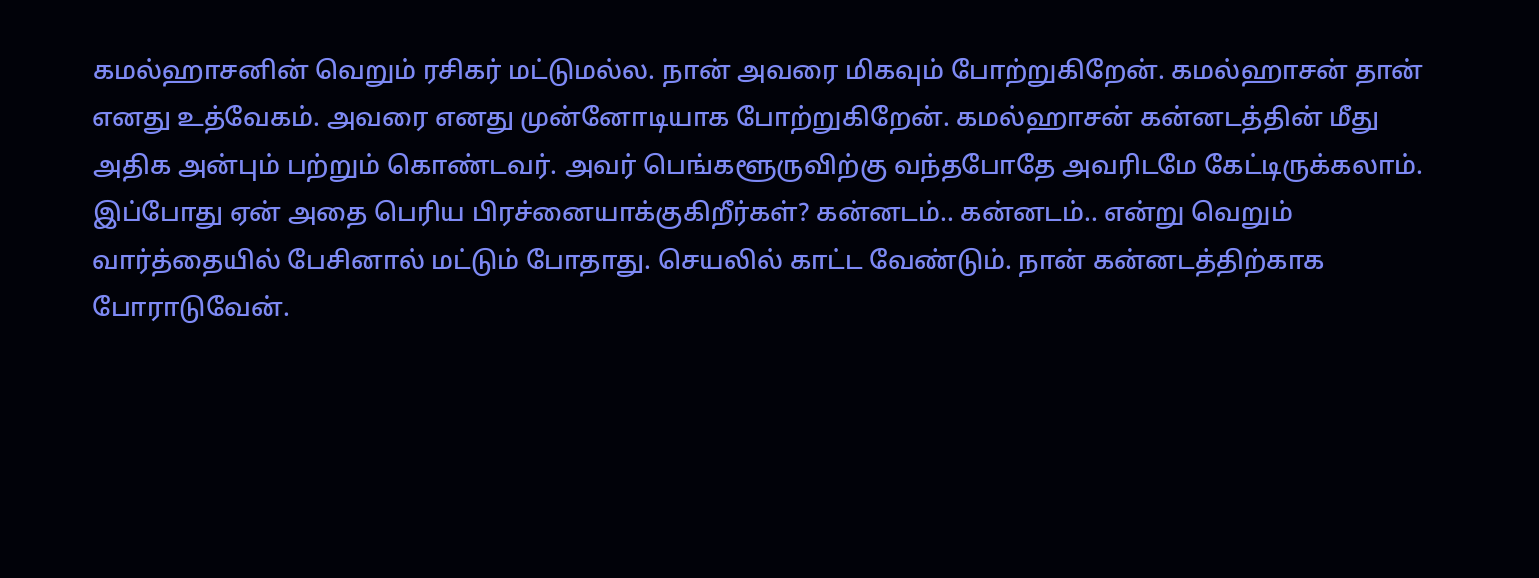கமல்ஹாசனின் வெறும் ரசிகர் மட்டுமல்ல. நான் அவரை மிகவும் போற்றுகிறேன். கமல்ஹாசன் தான் எனது உத்வேகம். அவரை எனது முன்னோடியாக போற்றுகிறேன். கமல்ஹாசன் கன்னடத்தின் மீது அதிக அன்பும் பற்றும் கொண்டவர். அவர் பெங்களூருவிற்கு வந்தபோதே அவரிடமே கேட்டிருக்கலாம். இப்போது ஏன் அதை பெரிய பிரச்னையாக்குகிறீர்கள்? கன்னடம்.. கன்னடம்.. என்று வெறும் வார்த்தையில் பேசினால் மட்டும் போதாது. செயலில் காட்ட வேண்டும். நான் கன்னடத்திற்காக போராடுவேன்.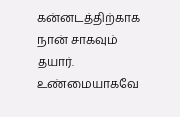கன்னடத்திற்காக நான் சாகவும் தயார். உண்மையாகவே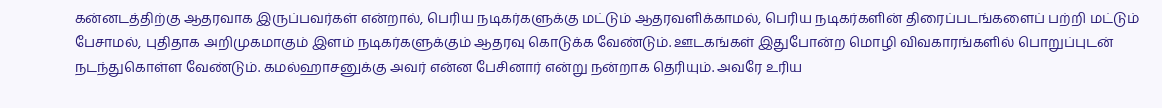கன்னடத்திற்கு ஆதரவாக இருப்பவர்கள் என்றால், பெரிய நடிகர்களுக்கு மட்டும் ஆதரவளிக்காமல், பெரிய நடிகர்களின் திரைப்படங்களைப் பற்றி மட்டும் பேசாமல், புதிதாக அறிமுகமாகும் இளம் நடிகர்களுக்கும் ஆதரவு கொடுக்க வேண்டும். ஊடகங்கள் இதுபோன்ற மொழி விவகாரங்களில் பொறுப்புடன் நடந்துகொள்ள வேண்டும். கமல்ஹாசனுக்கு அவர் என்ன பேசினார் என்று நன்றாக தெரியும். அவரே உரிய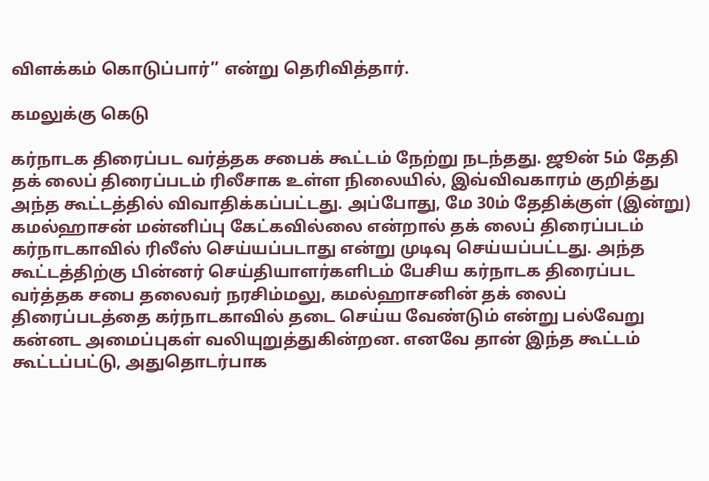விளக்கம் கொடுப்பார்’’ என்று தெரிவித்தார்.

கமலுக்கு கெடு

கர்நாடக திரைப்பட வர்த்தக சபைக் கூட்டம் நேற்று நடந்தது. ஜூன் 5ம் தேதி தக் லைப் திரைப்படம் ரிலீசாக உள்ள நிலையில், இவ்விவகாரம் குறித்து அந்த கூட்டத்தில் விவாதிக்கப்பட்டது. அப்போது, மே 30ம் தேதிக்குள் (இன்று) கமல்ஹாசன் மன்னிப்பு கேட்கவில்லை என்றால் தக் லைப் திரைப்படம் கர்நாடகாவில் ரிலீஸ் செய்யப்படாது என்று முடிவு செய்யப்பட்டது. அந்த கூட்டத்திற்கு பின்னர் செய்தியாளர்களிடம் பேசிய கர்நாடக திரைப்பட வர்த்தக சபை தலைவர் நரசிம்மலு, கமல்ஹாசனின் தக் லைப் திரைப்படத்தை கர்நாடகாவில் தடை செய்ய வேண்டும் என்று பல்வேறு கன்னட அமைப்புகள் வலியுறுத்துகின்றன. எனவே தான் இந்த கூட்டம் கூட்டப்பட்டு, அதுதொடர்பாக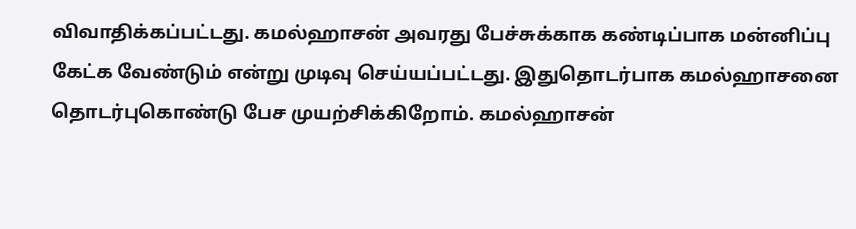விவாதிக்கப்பட்டது. கமல்ஹாசன் அவரது பேச்சுக்காக கண்டிப்பாக மன்னிப்பு கேட்க வேண்டும் என்று முடிவு செய்யப்பட்டது. இதுதொடர்பாக கமல்ஹாசனை தொடர்புகொண்டு பேச முயற்சிக்கிறோம். கமல்ஹாசன்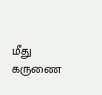மீது கருணை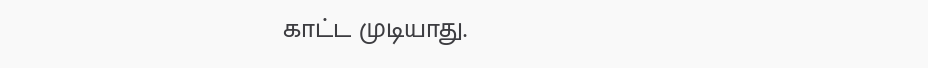காட்ட முடியாது.